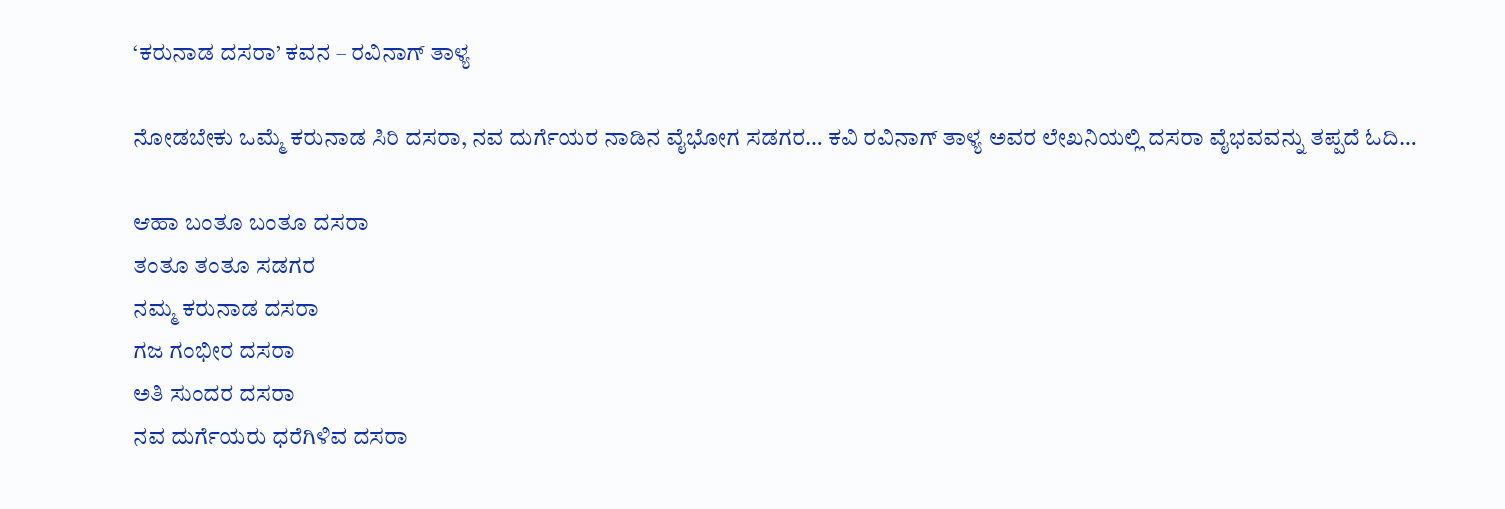‘ಕರುನಾಡ ದಸರಾ’ ಕವನ – ರವಿನಾಗ್ ತಾಳ್ಯ

ನೋಡಬೇಕು ಒಮ್ಮೆ ಕರುನಾಡ ಸಿರಿ ದಸರಾ, ನವ ದುರ್ಗೆಯರ ನಾಡಿನ ವೈಭೋಗ ಸಡಗರ… ಕವಿ ರವಿನಾಗ್ ತಾಳ್ಯ ಅವರ ಲೇಖನಿಯಲ್ಲಿ ದಸರಾ ವೈಭವವನ್ನು ತಪ್ಪದೆ ಓದಿ…

ಆಹಾ ಬಂತೂ ಬಂತೂ ದಸರಾ
ತಂತೂ ತಂತೂ ಸಡಗರ
ನಮ್ಮ ಕರುನಾಡ ದಸರಾ
ಗಜ ಗಂಭೀರ ದಸರಾ
ಅತಿ ಸುಂದರ ದಸರಾ
ನವ ದುರ್ಗೆಯರು ಧರೆಗಿಳಿವ ದಸರಾ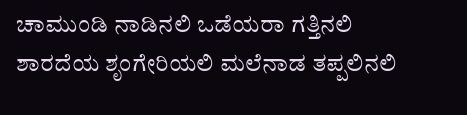ಚಾಮುಂಡಿ ನಾಡಿನಲಿ ಒಡೆಯರಾ ಗತ್ತಿನಲಿ
ಶಾರದೆಯ ಶೃಂಗೇರಿಯಲಿ ಮಲೆನಾಡ ತಪ್ಪಲಿನಲಿ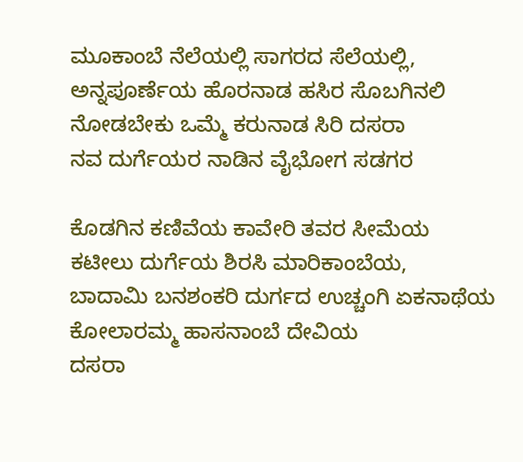ಮೂಕಾಂಬೆ ನೆಲೆಯಲ್ಲಿ ಸಾಗರದ ಸೆಲೆಯಲ್ಲಿ,
ಅನ್ನಪೂರ್ಣೆಯ ಹೊರನಾಡ ಹಸಿರ ಸೊಬಗಿನಲಿ
ನೋಡಬೇಕು ಒಮ್ಮೆ ಕರುನಾಡ ಸಿರಿ ದಸರಾ
ನವ ದುರ್ಗೆಯರ ನಾಡಿನ ವೈಭೋಗ ಸಡಗರ

ಕೊಡಗಿನ ಕಣಿವೆಯ ಕಾವೇರಿ ತವರ ಸೀಮೆಯ
ಕಟೀಲು ದುರ್ಗೆಯ ಶಿರಸಿ ಮಾರಿಕಾಂಬೆಯ,
ಬಾದಾಮಿ ಬನಶಂಕರಿ ದುರ್ಗದ ಉಚ್ಚಂಗಿ ಏಕನಾಥೆಯ
ಕೋಲಾರಮ್ಮ ಹಾಸನಾಂಬೆ ದೇವಿಯ
ದಸರಾ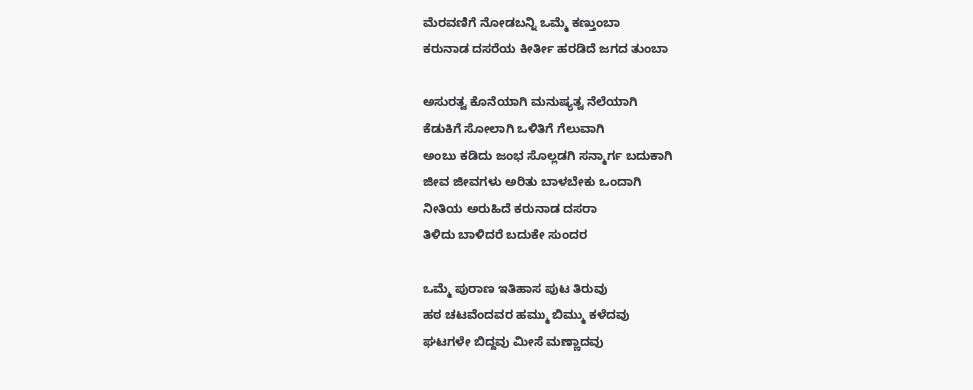ಮೆರವಣಿಗೆ ನೋಡಬನ್ನಿ ಒಮ್ಮೆ ಕಣ್ತುಂಬಾ
ಕರುನಾಡ ದಸರೆಯ ಕೀರ್ತೀ ಹರಡಿದೆ ಜಗದ ತುಂಬಾ

ಅಸುರತ್ವ ಕೊನೆಯಾಗಿ ಮನುಷ್ಯತ್ವ ನೆಲೆಯಾಗಿ
ಕೆಡುಕಿಗೆ ಸೋಲಾಗಿ ಒಳಿತಿಗೆ ಗೆಲುವಾಗಿ
ಅಂಬು ಕಡಿದು ಜಂಭ ಸೊಲ್ಲಡಗಿ ಸನ್ಮಾರ್ಗ ಬದುಕಾಗಿ
ಜೀವ ಜೀವಗಳು ಅರಿತು ಬಾಳಬೇಕು ಒಂದಾಗಿ
ನೀತಿಯ ಅರುಹಿದೆ ಕರುನಾಡ ದಸರಾ
ತಿಳಿದು ಬಾಳಿದರೆ ಬದುಕೇ ಸುಂದರ

ಒಮ್ಮೆ ಪುರಾಣ ಇತಿಹಾಸ ಪುಟ ತಿರುವು
ಹಠ ಚಟವೆಂದವರ ಹಮ್ಮು ಬಿಮ್ಮು ಕಳೆದವು
ಘಟಗಳೇ ಬಿದ್ದವು ಮೀಸೆ ಮಣ್ಣಾದವು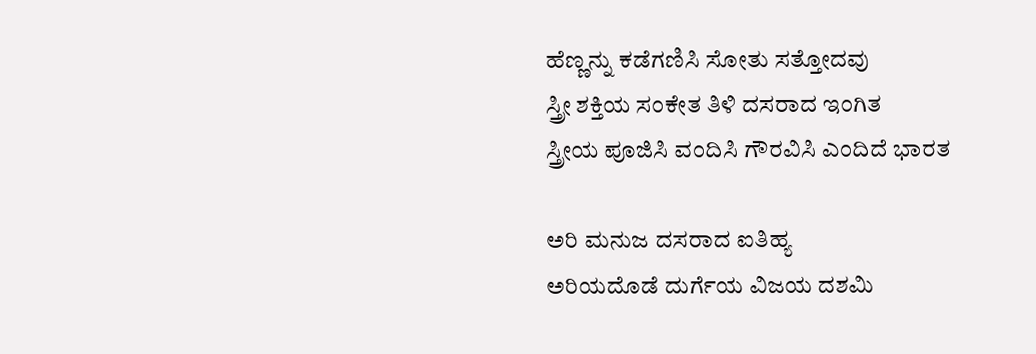ಹೆಣ್ಣನ್ನು ಕಡೆಗಣಿಸಿ ಸೋತು ಸತ್ತೋದವು
ಸ್ತ್ರೀ ಶಕ್ತಿಯ ಸಂಕೇತ ತಿಳಿ ದಸರಾದ ಇಂಗಿತ
ಸ್ತ್ರೀಯ ಪೂಜಿಸಿ ವಂದಿಸಿ ಗೌರವಿಸಿ ಎಂದಿದೆ ಭಾರತ

ಅರಿ ಮನುಜ ದಸರಾದ ಐತಿಹ್ಯ
ಅರಿಯದೊಡೆ ದುರ್ಗೆಯ ವಿಜಯ ದಶಮಿ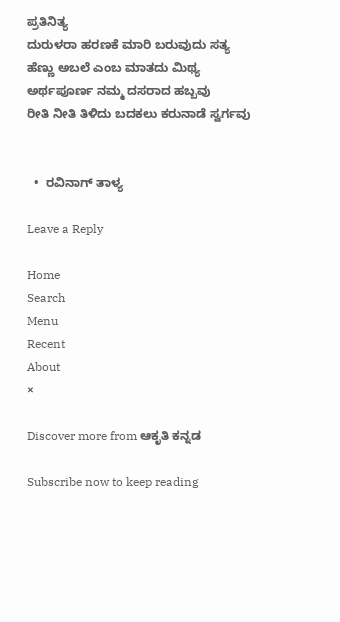ಪ್ರತಿನಿತ್ಯ
ದುರುಳರಾ ಹರಣಕೆ ಮಾರಿ ಬರುವುದು ಸತ್ಯ
ಹೆಣ್ಣು ಅಬಲೆ ಎಂಬ ಮಾತದು ಮಿಥ್ಯ
ಅರ್ಥಪೂರ್ಣ ನಮ್ಮ ದಸರಾದ ಹಬ್ಬವು
ರೀತಿ ನೀತಿ ತಿಳಿದು ಬದಕಲು ಕರುನಾಡೆ ಸ್ವರ್ಗವು


  •  ರವಿನಾಗ್ ತಾಳ್ಯ

Leave a Reply

Home
Search
Menu
Recent
About
×

Discover more from ಆಕೃತಿ ಕನ್ನಡ

Subscribe now to keep reading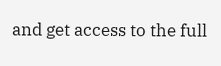and get access to the full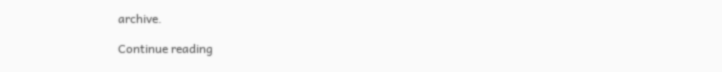archive.

Continue reading